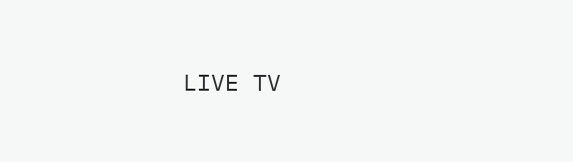LIVE TV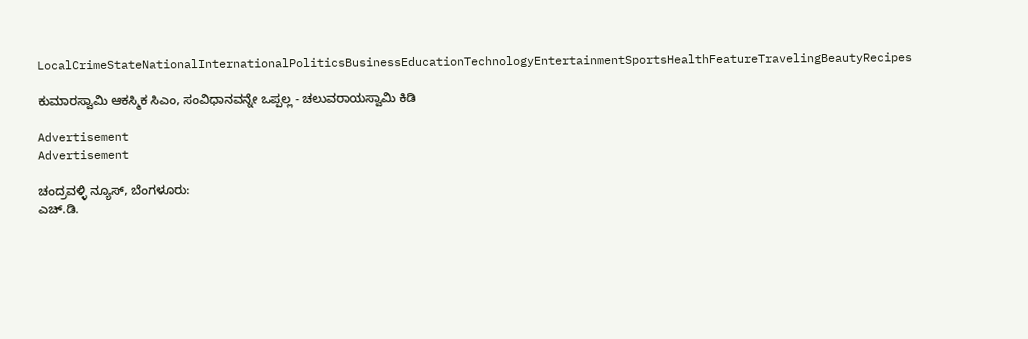LocalCrimeStateNationalInternationalPoliticsBusinessEducationTechnologyEntertainmentSportsHealthFeatureTravelingBeautyRecipes

ಕುಮಾರಸ್ವಾಮಿ ಆಕಸ್ಮಿಕ ಸಿಎಂ, ಸಂವಿಧಾನವನ್ನೇ ಒಪ್ಪಲ್ಲ - ಚಲುವರಾಯಸ್ವಾಮಿ ಕಿಡಿ

Advertisement
Advertisement

ಚಂದ್ರವಳ್ಳಿ ನ್ಯೂಸ್, ಬೆಂಗಳೂರು:
ಎಚ್.ಡಿ.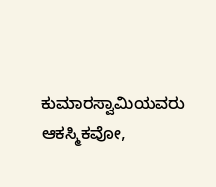ಕುಮಾರಸ್ವಾಮಿಯವರು ಆಕಸ್ಮಿಕವೋ,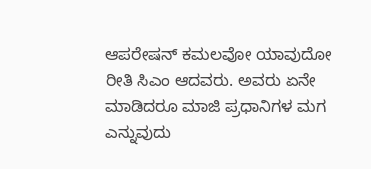ಆಪರೇಷನ್ ಕಮಲವೋ ಯಾವುದೋ ರೀತಿ ಸಿಎಂ ಆದವರು. ಅವರು ಏನೇ ಮಾಡಿದರೂ ಮಾಜಿ ಪ್ರಧಾನಿಗಳ ಮಗ ಎನ್ನುವುದು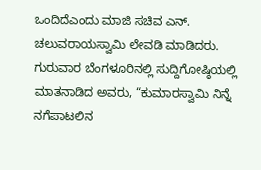ಒಂದಿದೆಎಂದು ಮಾಜಿ ಸಚಿವ ಎನ್. ಚಲುವರಾಯಸ್ವಾಮಿ ಲೇವಡಿ ಮಾಡಿದರು.
ಗುರುವಾರ ಬೆಂಗಳೂರಿನಲ್ಲಿ ಸುದ್ದಿಗೋಷ್ಠಿಯಲ್ಲಿ ಮಾತನಾಡಿದ ಅವರು, “ಕುಮಾರಸ್ವಾಮಿ ನಿನ್ನೆ ನಗೆಪಾಟಲಿನ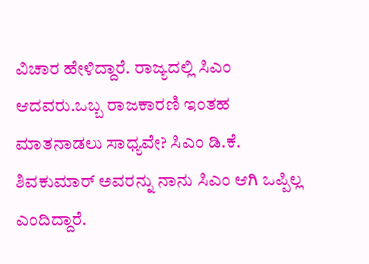ವಿಚಾರ ಹೇಳಿದ್ದಾರೆ. ರಾಜ್ಯದಲ್ಲಿ ಸಿಎಂ ಆದವರು.ಒಬ್ಬ ರಾಜಕಾರಣಿ ಇಂತಹ ಮಾತನಾಡಲು ಸಾಧ್ಯವೇ? ಸಿಎಂ ಡಿ.ಕೆ. ಶಿವಕುಮಾರ್ ಅವರನ್ನು ನಾನು ಸಿಎಂ ಆಗಿ ಒಪ್ಪಿಲ್ಲ ಎಂದಿದ್ದಾರೆ.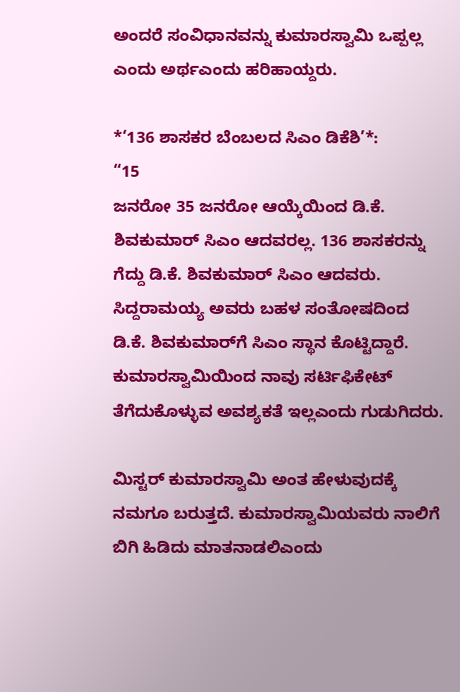ಅಂದರೆ ಸಂವಿಧಾನವನ್ನು ಕುಮಾರಸ್ವಾಮಿ ಒಪ್ಪಲ್ಲ ಎಂದು ಅರ್ಥಎಂದು ಹರಿಹಾಯ್ದರು.

*‘136 ಶಾಸಕರ ಬೆಂಬಲದ ಸಿಎಂ ಡಿಕೆಶಿ’*:
“15
ಜನರೋ 35 ಜನರೋ ಆಯ್ಕೆಯಿಂದ ಡಿ.ಕೆ. ಶಿವಕುಮಾರ್ ಸಿಎಂ ಆದವರಲ್ಲ. 136 ಶಾಸಕರನ್ನು ಗೆದ್ದು ಡಿ.ಕೆ. ಶಿವಕುಮಾರ್ ಸಿಎಂ ಆದವರು. ಸಿದ್ದರಾಮಯ್ಯ ಅವರು ಬಹಳ ಸಂತೋಷದಿಂದ ಡಿ.ಕೆ. ಶಿವಕುಮಾರ್‌ಗೆ ಸಿಎಂ ಸ್ಥಾನ ಕೊಟ್ಟಿದ್ದಾರೆ. ಕುಮಾರಸ್ವಾಮಿಯಿಂದ ನಾವು ಸರ್ಟಿಫಿಕೇಟ್ ತೆಗೆದುಕೊಳ್ಳುವ ಅವಶ್ಯಕತೆ ಇಲ್ಲಎಂದು ಗುಡುಗಿದರು.

ಮಿಸ್ಟರ್ ಕುಮಾರಸ್ವಾಮಿ ಅಂತ ಹೇಳುವುದಕ್ಕೆ ನಮಗೂ ಬರುತ್ತದೆ. ಕುಮಾರಸ್ವಾಮಿಯವರು ನಾಲಿಗೆ ಬಿಗಿ ಹಿಡಿದು ಮಾತನಾಡಲಿಎಂದು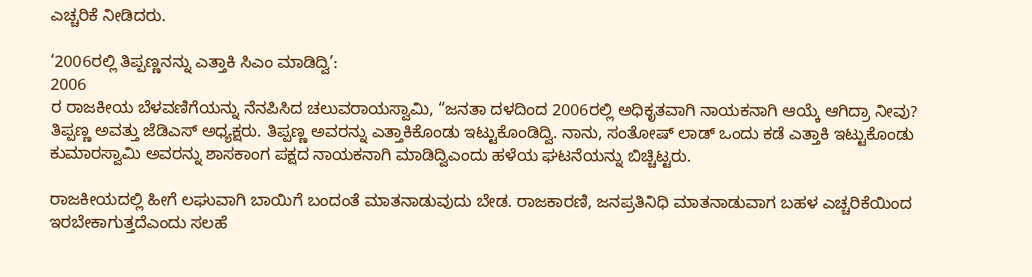ಎಚ್ಚರಿಕೆ ನೀಡಿದರು.

‘2006ರಲ್ಲಿ ತಿಪ್ಪಣ್ಣನನ್ನು ಎತ್ತಾಕಿ ಸಿಎಂ ಮಾಡಿದ್ವಿ’:
2006
ರ ರಾಜಕೀಯ ಬೆಳವಣಿಗೆಯನ್ನು ನೆನಪಿಸಿದ ಚಲುವರಾಯಸ್ವಾಮಿ, “ಜನತಾ ದಳದಿಂದ 2006ರಲ್ಲಿ ಅಧಿಕೃತವಾಗಿ ನಾಯಕನಾಗಿ ಆಯ್ಕೆ ಆಗಿದ್ರಾ ನೀವು? ತಿಪ್ಪಣ್ಣ ಅವತ್ತು ಜೆಡಿಎಸ್ ಅಧ್ಯಕ್ಷರು. ತಿಪ್ಪಣ್ಣ ಅವರನ್ನು ಎತ್ತಾಕಿಕೊಂಡು ಇಟ್ಟುಕೊಂಡಿದ್ವಿ. ನಾನು, ಸಂತೋಷ್ ಲಾಡ್ ಒಂದು ಕಡೆ ಎತ್ತಾಕಿ ಇಟ್ಟುಕೊಂಡು ಕುಮಾರಸ್ವಾಮಿ ಅವರನ್ನು ಶಾಸಕಾಂಗ ಪಕ್ಷದ ನಾಯಕನಾಗಿ ಮಾಡಿದ್ವಿಎಂದು ಹಳೆಯ ಘಟನೆಯನ್ನು ಬಿಚ್ಚಿಟ್ಟರು.

ರಾಜಕೀಯದಲ್ಲಿ ಹೀಗೆ ಲಘುವಾಗಿ ಬಾಯಿಗೆ ಬಂದಂತೆ ಮಾತನಾಡುವುದು ಬೇಡ. ರಾಜಕಾರಣಿ, ಜನಪ್ರತಿನಿಧಿ ಮಾತನಾಡುವಾಗ ಬಹಳ ಎಚ್ಚರಿಕೆಯಿಂದ ಇರಬೇಕಾಗುತ್ತದೆಎಂದು ಸಲಹೆ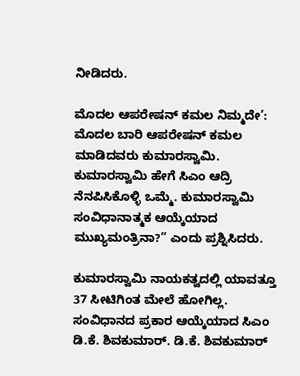ನೀಡಿದರು.

ಮೊದಲ ಆಪರೇಷನ್ ಕಮಲ ನಿಮ್ಮದೇ’:
ಮೊದಲ ಬಾರಿ ಆಪರೇಷನ್ ಕಮಲ ಮಾಡಿದವರು ಕುಮಾರಸ್ವಾಮಿ. ಕುಮಾರಸ್ವಾಮಿ ಹೇಗೆ ಸಿಎಂ ಆದ್ರಿ ನೆನಪಿಸಿಕೊಳ್ಳಿ ಒಮ್ಮೆ. ಕುಮಾರಸ್ವಾಮಿ ಸಂವಿಧಾನಾತ್ಮಕ ಆಯ್ಕೆಯಾದ ಮುಖ್ಯಮಂತ್ರಿನಾ?” ಎಂದು ಪ್ರಶ್ನಿಸಿದರು.

ಕುಮಾರಸ್ವಾಮಿ ನಾಯಕತ್ವದಲ್ಲಿ ಯಾವತ್ತೂ 37 ಸೀಟಿಗಿಂತ ಮೇಲೆ ಹೋಗಿಲ್ಲ. ಸಂವಿಧಾನದ ಪ್ರಕಾರ ಆಯ್ಕೆಯಾದ ಸಿಎಂ ಡಿ.ಕೆ. ಶಿವಕುಮಾರ್. ಡಿ.ಕೆ. ಶಿವಕುಮಾರ್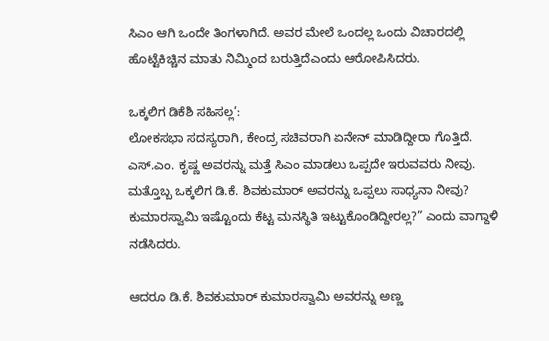ಸಿಎಂ ಆಗಿ ಒಂದೇ ತಿಂಗಳಾಗಿದೆ. ಅವರ ಮೇಲೆ ಒಂದಲ್ಲ ಒಂದು ವಿಚಾರದಲ್ಲಿ ಹೊಟ್ಟೆಕಿಚ್ಚಿನ ಮಾತು ನಿಮ್ಮಿಂದ ಬರುತ್ತಿದೆಎಂದು ಆರೋಪಿಸಿದರು.

ಒಕ್ಕಲಿಗ ಡಿಕೆಶಿ ಸಹಿಸಲ್ಲ’:
ಲೋಕಸಭಾ ಸದಸ್ಯರಾಗಿ, ಕೇಂದ್ರ ಸಚಿವರಾಗಿ ಏನೇನ್ ಮಾಡಿದ್ದೀರಾ ಗೊತ್ತಿದೆ. ಎಸ್.ಎಂ. ಕೃಷ್ಣ ಅವರನ್ನು ಮತ್ತೆ ಸಿಎಂ ಮಾಡಲು ಒಪ್ಪದೇ ಇರುವವರು ನೀವು. ಮತ್ತೊಬ್ಬ ಒಕ್ಕಲಿಗ ಡಿ.ಕೆ. ಶಿವಕುಮಾರ್ ಅವರನ್ನು ಒಪ್ಪಲು ಸಾಧ್ಯನಾ ನೀವು? ಕುಮಾರಸ್ವಾಮಿ ಇಷ್ಟೊಂದು ಕೆಟ್ಟ ಮನಸ್ಥಿತಿ ಇಟ್ಟುಕೊಂಡಿದ್ದೀರಲ್ಲ?” ಎಂದು ವಾಗ್ದಾಳಿ ನಡೆಸಿದರು.

ಆದರೂ ಡಿ.ಕೆ. ಶಿವಕುಮಾರ್ ಕುಮಾರಸ್ವಾಮಿ ಅವರನ್ನು ಅಣ್ಣ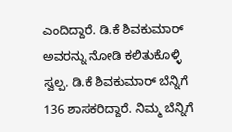ಎಂದಿದ್ದಾರೆ. ಡಿ.ಕೆ ಶಿವಕುಮಾರ್ ಅವರನ್ನು ನೋಡಿ ಕಲಿತುಕೊಳ್ಳಿ ಸ್ವಲ್ಪ. ಡಿ.ಕೆ ಶಿವಕುಮಾರ್ ಬೆನ್ನಿಗೆ 136 ಶಾಸಕರಿದ್ದಾರೆ. ನಿಮ್ಮ ಬೆನ್ನಿಗೆ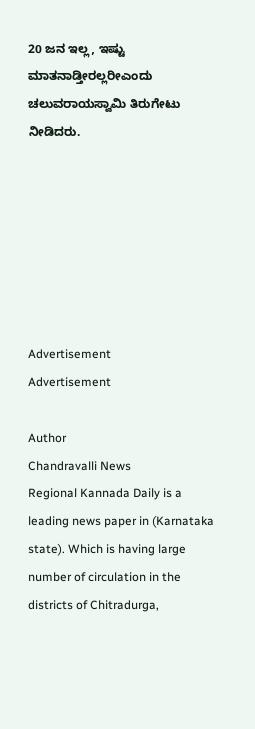20 ಜನ ಇಲ್ಲ, ಇಷ್ಟು ಮಾತನಾಡ್ತೀರಲ್ಲರೀಎಂದು ಚಲುವರಾಯಸ್ವಾಮಿ ತಿರುಗೇಟು ನೀಡಿದರು.







Advertisement
Advertisement

Author
Chandravalli News
Regional Kannada Daily is a leading news paper in (Karnataka state). Which is having large number of circulation in the districts of Chitradurga,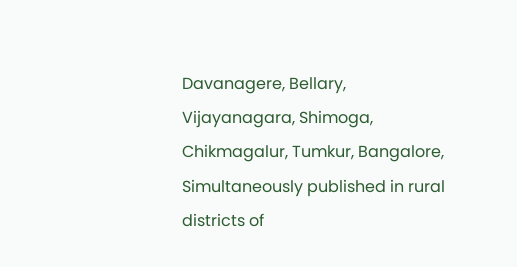Davanagere, Bellary, Vijayanagara, Shimoga, Chikmagalur, Tumkur, Bangalore, Simultaneously published in rural districts of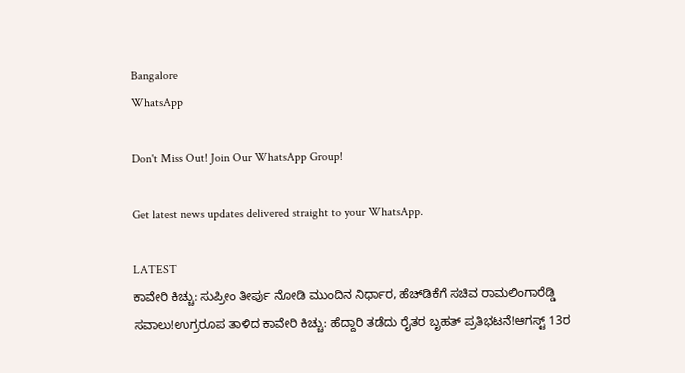Bangalore
WhatsApp

Don't Miss Out! Join Our WhatsApp Group!

Get latest news updates delivered straight to your WhatsApp.

LATEST
ಕಾವೇರಿ ಕಿಚ್ಚು: ಸುಪ್ರೀಂ ತೀರ್ಪು ನೋಡಿ ಮುಂದಿನ ನಿರ್ಧಾರ, ಹೆಚ್‌ಡಿಕೆಗೆ ಸಚಿವ ರಾಮಲಿಂಗಾರೆಡ್ಡಿ ಸವಾಲು!ಉಗ್ರರೂಪ ತಾಳಿದ ಕಾವೇರಿ ಕಿಚ್ಚು: ಹೆದ್ದಾರಿ ತಡೆದು ರೈತರ ಬೃಹತ್ ಪ್ರತಿಭಟನೆ!ಆಗಸ್ಟ್ 13ರ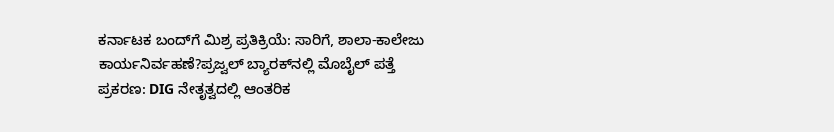ಕರ್ನಾಟಕ ಬಂದ್‌ಗೆ ಮಿಶ್ರ ಪ್ರತಿಕ್ರಿಯೆ: ಸಾರಿಗೆ, ಶಾಲಾ-ಕಾಲೇಜು ಕಾರ್ಯನಿರ್ವಹಣೆ?ಪ್ರಜ್ವಲ್ ಬ್ಯಾರಕ್‌ನಲ್ಲಿ ಮೊಬೈಲ್ ಪತ್ತೆ ಪ್ರಕರಣ: DIG ನೇತೃತ್ವದಲ್ಲಿ ಆಂತರಿಕ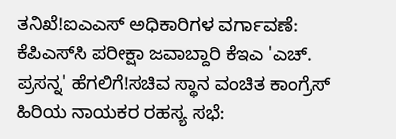ತನಿಖೆ!ಐಎಎಸ್ ಅಧಿಕಾರಿಗಳ ವರ್ಗಾವಣೆ: ಕೆಪಿಎಸ್‌ಸಿ ಪರೀಕ್ಷಾ ಜವಾಬ್ದಾರಿ ಕೆಇಎ 'ಎಚ್. ಪ್ರಸನ್ನ' ಹೆಗಲಿಗೆ!ಸಚಿವ ಸ್ಥಾನ ವಂಚಿತ ಕಾಂಗ್ರೆಸ್ ಹಿರಿಯ ನಾಯಕರ ರಹಸ್ಯ ಸಭೆ: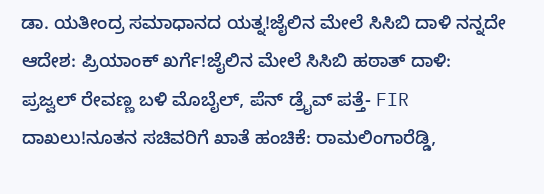ಡಾ. ಯತೀಂದ್ರ ಸಮಾಧಾನದ ಯತ್ನ!ಜೈಲಿನ ಮೇಲೆ ಸಿಸಿಬಿ ದಾಳಿ ನನ್ನದೇ ಆದೇಶ: ಪ್ರಿಯಾಂಕ್ ಖರ್ಗೆ!ಜೈಲಿನ ಮೇಲೆ ಸಿಸಿಬಿ ಹಠಾತ್ ದಾಳಿ: ಪ್ರಜ್ವಲ್ ರೇವಣ್ಣ ಬಳಿ ಮೊಬೈಲ್, ಪೆನ್ ಡ್ರೈವ್ ಪತ್ತೆ- FIR ದಾಖಲು!ನೂತನ ಸಚಿವರಿಗೆ ಖಾತೆ ಹಂಚಿಕೆ: ರಾಮಲಿಂಗಾರೆಡ್ಡಿ,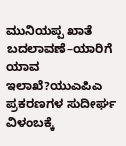ಮುನಿಯಪ್ಪ ಖಾತೆ ಬದಲಾವಣೆ–ಯಾರಿಗೆ ಯಾವ ಇಲಾಖೆ?ಯುಎಪಿಎ ಪ್ರಕರಣಗಳ ಸುದೀರ್ಘ ವಿಳಂಬಕ್ಕೆ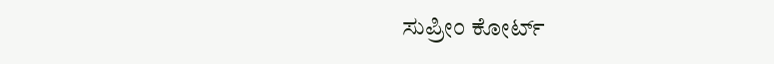ಸುಪ್ರೀಂ ಕೋರ್ಟ್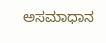ಅಸಮಾಧಾನ